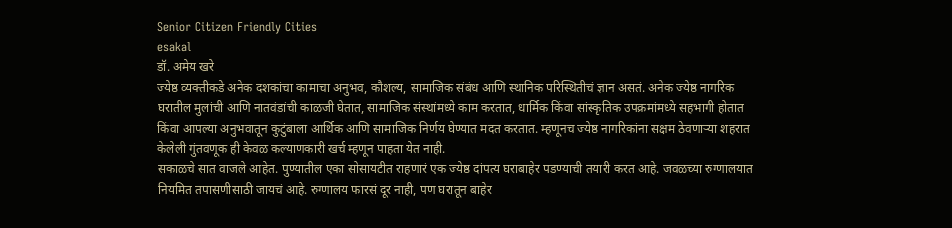Senior Citizen Friendly Cities
esakal
डॉ. अमेय खरे
ज्येष्ठ व्यक्तीकडे अनेक दशकांचा कामाचा अनुभव, कौशल्य, सामाजिक संबंध आणि स्थानिक परिस्थितीचं ज्ञान असतं. अनेक ज्येष्ठ नागरिक घरातील मुलांची आणि नातवंडांची काळजी घेतात, सामाजिक संस्थांमध्ये काम करतात, धार्मिक किंवा सांस्कृतिक उपक्रमांमध्ये सहभागी होतात किंवा आपल्या अनुभवातून कुटुंबाला आर्थिक आणि सामाजिक निर्णय घेण्यात मदत करतात. म्हणूनच ज्येष्ठ नागरिकांना सक्षम ठेवणाऱ्या शहरात केलेली गुंतवणूक ही केवळ कल्याणकारी खर्च म्हणून पाहता येत नाही.
सकाळचे सात वाजले आहेत. पुण्यातील एका सोसायटीत राहणारं एक ज्येष्ठ दांपत्य घराबाहेर पडण्याची तयारी करत आहे. जवळच्या रुग्णालयात नियमित तपासणीसाठी जायचं आहे. रुग्णालय फारसं दूर नाही, पण घरातून बाहेर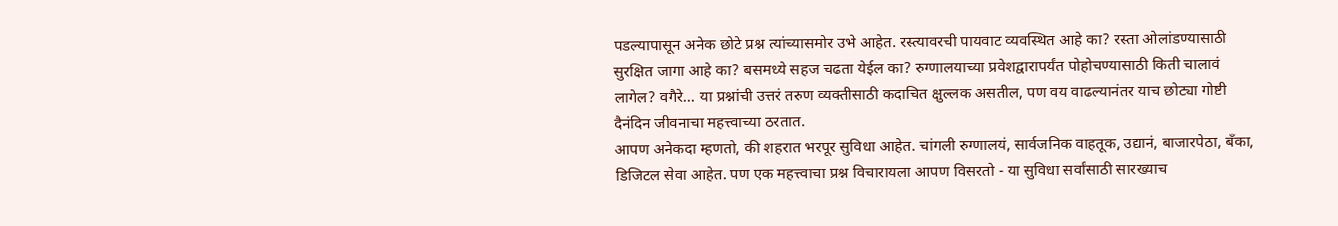पडल्यापासून अनेक छोटे प्रश्न त्यांच्यासमोर उभे आहेत. रस्त्यावरची पायवाट व्यवस्थित आहे का? रस्ता ओलांडण्यासाठी सुरक्षित जागा आहे का? बसमध्ये सहज चढता येईल का? रुग्णालयाच्या प्रवेशद्वारापर्यंत पोहोचण्यासाठी किती चालावं लागेल? वगैरे... या प्रश्नांची उत्तरं तरुण व्यक्तीसाठी कदाचित क्षुल्लक असतील, पण वय वाढल्यानंतर याच छोट्या गोष्टी दैनंदिन जीवनाचा महत्त्वाच्या ठरतात.
आपण अनेकदा म्हणतो, की शहरात भरपूर सुविधा आहेत. चांगली रुग्णालयं, सार्वजनिक वाहतूक, उद्यानं, बाजारपेठा, बँका, डिजिटल सेवा आहेत. पण एक महत्त्वाचा प्रश्न विचारायला आपण विसरतो - या सुविधा सर्वांसाठी सारख्याच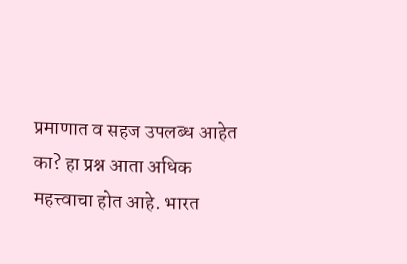प्रमाणात व सहज उपलब्ध आहेत का? हा प्रश्न आता अधिक महत्त्वाचा होत आहे. भारत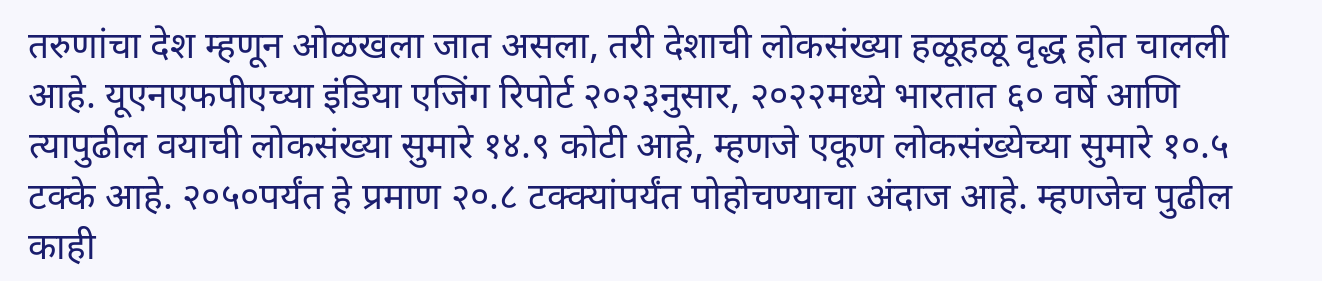तरुणांचा देश म्हणून ओळखला जात असला, तरी देशाची लोकसंख्या हळूहळू वृद्ध होत चालली आहे. यूएनएफपीएच्या इंडिया एजिंग रिपोर्ट २०२३नुसार, २०२२मध्ये भारतात ६० वर्षे आणि त्यापुढील वयाची लोकसंख्या सुमारे १४.९ कोटी आहे, म्हणजे एकूण लोकसंख्येच्या सुमारे १०.५ टक्के आहे. २०५०पर्यंत हे प्रमाण २०.८ टक्क्यांपर्यंत पोहोचण्याचा अंदाज आहे. म्हणजेच पुढील काही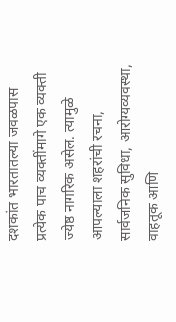दशकांत भारतातल्या जवळपास प्रत्येक पाच व्यक्तींमागे एक व्यक्ती ज्येष्ठ नागरिक असेल. त्यामुळे आपल्याला शहरांची रचना, सार्वजनिक सुविधा, आरोग्यव्यवस्था, वाहतूक आणि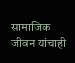सामाजिक जीवन यांचाही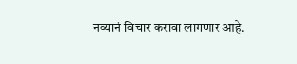नव्यानं विचार करावा लागणार आहे.